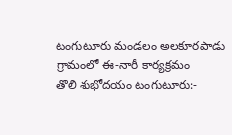టంగుటూరు మండలం అలకూరపాడు గ్రామంలో ఈ-నారీ కార్యక్రమం
తొలి శుభోదయం టంగుటూరు:-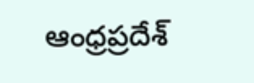ఆంధ్రప్రదేశ్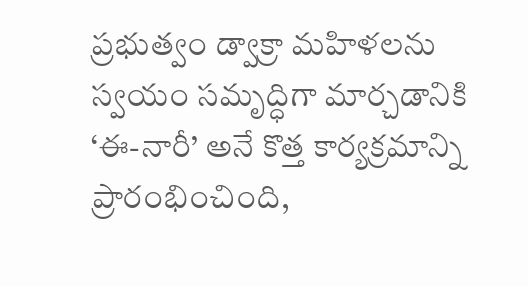ప్రభుత్వం డ్వాక్రా మహిళలను స్వయం సమృద్ధిగా మార్చడానికి ‘ఈ-నారీ’ అనే కొత్త కార్యక్రమాన్ని ప్రారంభించింది,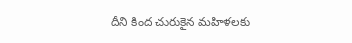దీని కింద చురుకైన మహిళలకు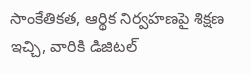సాంకేతికత, ఆర్థిక నిర్వహణపై శిక్షణ ఇచ్చి, వారికి డిజిటల్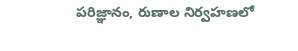పరిజ్ఞానం, రుణాల నిర్వహణలో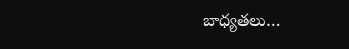బాధ్యతలు…